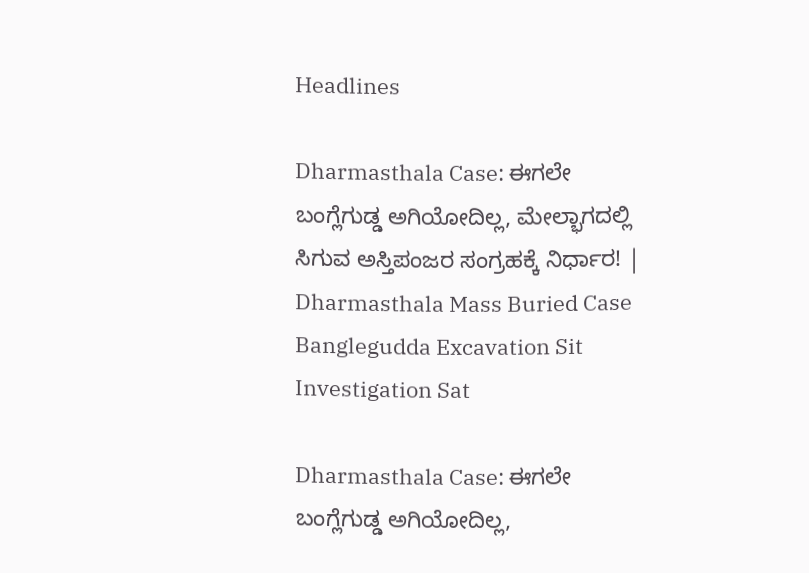Headlines

Dharmasthala Case: ಈಗಲೇ ಬಂಗ್ಲೆಗುಡ್ಡ ಅಗಿಯೋದಿಲ್ಲ, ಮೇಲ್ಭಾಗದಲ್ಲಿ ಸಿಗುವ ಅಸ್ತಿಪಂಜರ ಸಂಗ್ರಹಕ್ಕೆ ನಿರ್ಧಾರ! | Dharmasthala Mass Buried Case Banglegudda Excavation Sit Investigation Sat

Dharmasthala Case: ಈಗಲೇ ಬಂಗ್ಲೆಗುಡ್ಡ ಅಗಿಯೋದಿಲ್ಲ,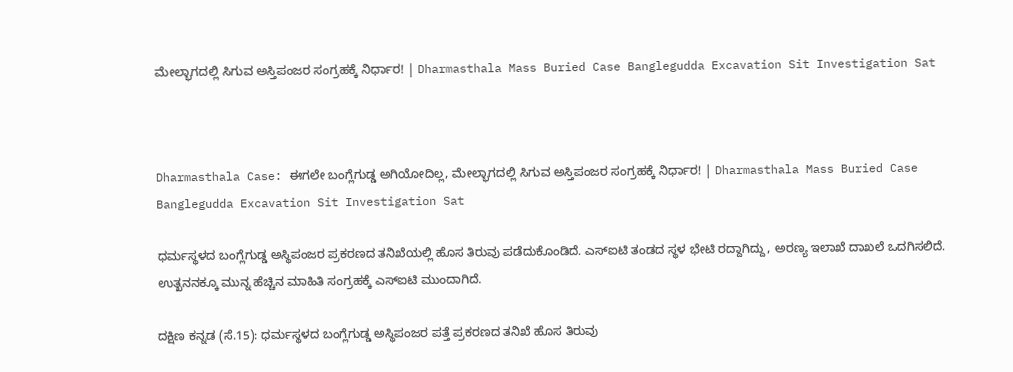ಮೇಲ್ಭಾಗದಲ್ಲಿ ಸಿಗುವ ಅಸ್ತಿಪಂಜರ ಸಂಗ್ರಹಕ್ಕೆ ನಿರ್ಧಾರ! | Dharmasthala Mass Buried Case Banglegudda Excavation Sit Investigation Sat



Dharmasthala Case: ಈಗಲೇ ಬಂಗ್ಲೆಗುಡ್ಡ ಅಗಿಯೋದಿಲ್ಲ, ಮೇಲ್ಭಾಗದಲ್ಲಿ ಸಿಗುವ ಅಸ್ತಿಪಂಜರ ಸಂಗ್ರಹಕ್ಕೆ ನಿರ್ಧಾರ! | Dharmasthala Mass Buried Case Banglegudda Excavation Sit Investigation Sat

ಧರ್ಮಸ್ಥಳದ ಬಂಗ್ಲೆಗುಡ್ಡ ಅಸ್ಥಿಪಂಜರ ಪ್ರಕರಣದ ತನಿಖೆಯಲ್ಲಿ ಹೊಸ ತಿರುವು ಪಡೆದುಕೊಂಡಿದೆ. ಎಸ್‌ಐಟಿ ತಂಡದ ಸ್ಥಳ ಭೇಟಿ ರದ್ದಾಗಿದ್ದು, ಅರಣ್ಯ ಇಲಾಖೆ ದಾಖಲೆ ಒದಗಿಸಲಿದೆ. ಉತ್ಖನನಕ್ಕೂ ಮುನ್ನ ಹೆಚ್ಚಿನ ಮಾಹಿತಿ ಸಂಗ್ರಹಕ್ಕೆ ಎಸ್‌ಐಟಿ ಮುಂದಾಗಿದೆ.

ದಕ್ಷಿಣ ಕನ್ನಡ (ಸೆ.15): ಧರ್ಮಸ್ಥಳದ ಬಂಗ್ಲೆಗುಡ್ಡ ಅಸ್ಥಿಪಂಜರ ಪತ್ತೆ ಪ್ರಕರಣದ ತನಿಖೆ ಹೊಸ ತಿರುವು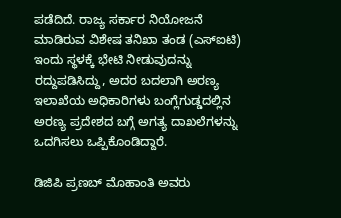ಪಡೆದಿದೆ. ರಾಜ್ಯ ಸರ್ಕಾರ ನಿಯೋಜನೆ ಮಾಡಿರುವ ವಿಶೇಷ ತನಿಖಾ ತಂಡ (ಎಸ್‌ಐಟಿ) ಇಂದು ಸ್ಥಳಕ್ಕೆ ಭೇಟಿ ನೀಡುವುದನ್ನು ರದ್ದುಪಡಿಸಿದ್ದು, ಅದರ ಬದಲಾಗಿ ಅರಣ್ಯ ಇಲಾಖೆಯ ಅಧಿಕಾರಿಗಳು ಬಂಗ್ಲೆಗುಡ್ಡದಲ್ಲಿನ ಅರಣ್ಯ ಪ್ರದೇಶದ ಬಗ್ಗೆ ಅಗತ್ಯ ದಾಖಲೆಗಳನ್ನು ಒದಗಿಸಲು ಒಪ್ಪಿಕೊಂಡಿದ್ದಾರೆ.

ಡಿಜಿಪಿ ಪ್ರಣಬ್ ಮೊಹಾಂತಿ ಅವರು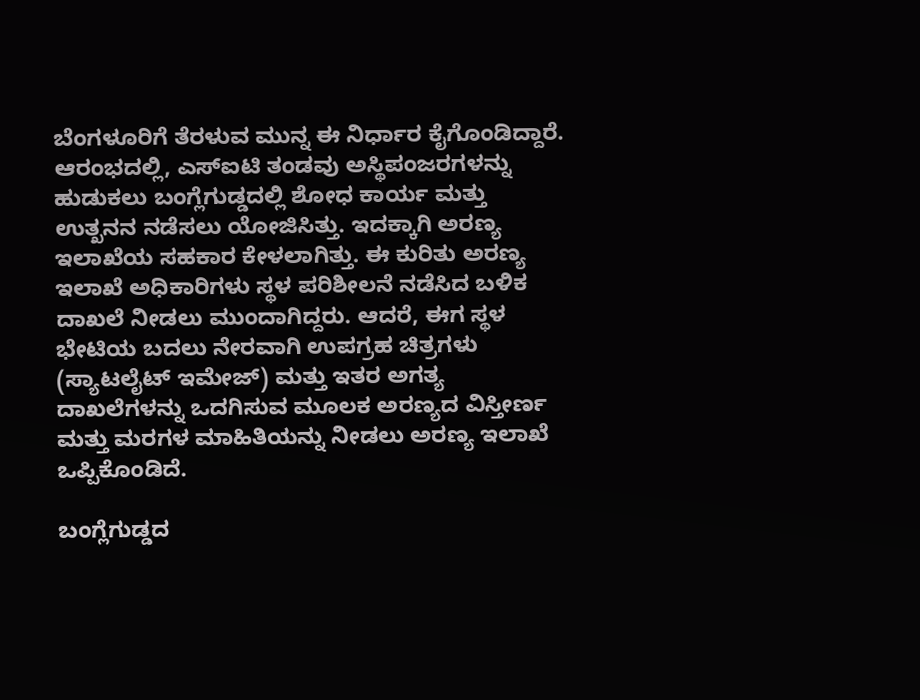ಬೆಂಗಳೂರಿಗೆ ತೆರಳುವ ಮುನ್ನ ಈ ನಿರ್ಧಾರ ಕೈಗೊಂಡಿದ್ದಾರೆ. ಆರಂಭದಲ್ಲಿ, ಎಸ್‌ಐಟಿ ತಂಡವು ಅಸ್ಥಿಪಂಜರಗಳನ್ನು ಹುಡುಕಲು ಬಂಗ್ಲೆಗುಡ್ಡದಲ್ಲಿ ಶೋಧ ಕಾರ್ಯ ಮತ್ತು ಉತ್ಖನನ ನಡೆಸಲು ಯೋಜಿಸಿತ್ತು. ಇದಕ್ಕಾಗಿ ಅರಣ್ಯ ಇಲಾಖೆಯ ಸಹಕಾರ ಕೇಳಲಾಗಿತ್ತು. ಈ ಕುರಿತು ಅರಣ್ಯ ಇಲಾಖೆ ಅಧಿಕಾರಿಗಳು ಸ್ಥಳ ಪರಿಶೀಲನೆ ನಡೆಸಿದ ಬಳಿಕ ದಾಖಲೆ ನೀಡಲು ಮುಂದಾಗಿದ್ದರು. ಆದರೆ, ಈಗ ಸ್ಥಳ ಭೇಟಿಯ ಬದಲು ನೇರವಾಗಿ ಉಪಗ್ರಹ ಚಿತ್ರಗಳು (ಸ್ಯಾಟಲೈಟ್ ಇಮೇಜ್) ಮತ್ತು ಇತರ ಅಗತ್ಯ ದಾಖಲೆಗಳನ್ನು ಒದಗಿಸುವ ಮೂಲಕ ಅರಣ್ಯದ ವಿಸ್ತೀರ್ಣ ಮತ್ತು ಮರಗಳ ಮಾಹಿತಿಯನ್ನು ನೀಡಲು ಅರಣ್ಯ ಇಲಾಖೆ ಒಪ್ಪಿಕೊಂಡಿದೆ.

ಬಂಗ್ಲೆಗುಡ್ಡದ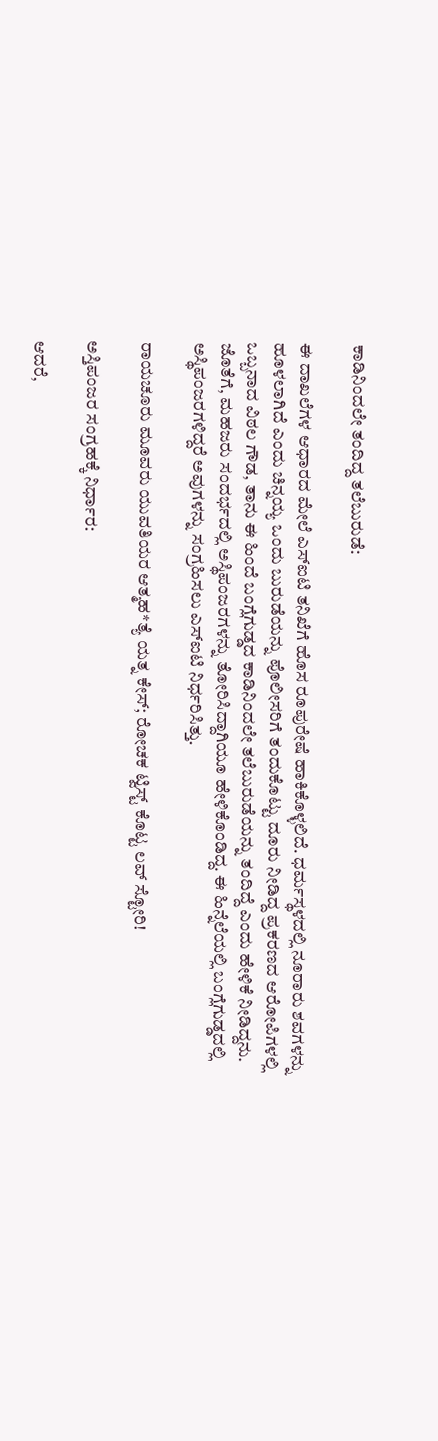ಕಾಡಿನಿಂದಲೇ ತಂದಿದ್ದ ತಲೆಬುರುಡೆ:

ಈ ದಾಖಲೆಗಳ ಆಧಾರದ ಮೇಲೆ ಎಸ್‌ಐಟಿ ತನಿಖೆಗೆ ಹೊಸ ರೂಪುರೇಷೆ ಹಾಕಿಕೊಳ್ಳಲಿದೆ. ಧರ್ಮಸ್ಥಳದಲ್ಲಿ ನೂರಾರು ಶವಗಳನ್ನು ಹೂಳಲಾಗಿದೆ ಎಂದು ಚಿನ್ನಯ್ಯ ಒಂದು ಬುರುಡೆಯನ್ನು ಪೊಲೀಸರಿಗೆ ತಂದುಕೊಟ್ಟು ದೂರು ನೀಡಿದ್ದ ಪ್ರಕರಣದ ಆರೋಪಿಗಳಲ್ಲಿ ಒಬ್ಬನಾದ ವಿಠಲ ಗೌಡ, ತಾನು ಈ ಹಿಂದೆ ಬಂಗ್ಲೆಗುಡ್ಡದ ಕಾಡಿನಿಂದಲೇ ತಲೆಬುರುಡೆಯನ್ನು ತಂದಿದ್ದೆ ಎಂದು ಹೇಳಿಕೆ ನೀಡಿದ್ದನು. ಜೊತೆಗೆ, ಮಹಜರು ಸಂದರ್ಭದಲ್ಲಿ ಅಸ್ಥಿಪಂಜರಗಳನ್ನು ತೋರಿಸಿದ್ದಾಗಿಯೂ ಹೇಳಿಕೊಂಡಿದ್ದ. ಈ ಹಿನ್ನೆಲೆಯಲ್ಲಿ ಬಂಗ್ಲೆಗುಡ್ಡದಲ್ಲಿ ಅಸ್ಥಿಪಂಜರಗಳಿದ್ದರೆ ಅವುಗಳನ್ನು ಸಂಗ್ರಹಿಸಲು ಎಸ್‌ಐಟಿ ನಿರ್ಧರಿಸಿತ್ತು.

ರಾಯಚೂರು ಮೂವರು ಯುವತಿಯರ ಆತ್ಮಹ*ತ್ಯೆ ಯತ್ನ ಕೇಸ್; ರೋಚಕ ಟ್ವಿಸ್ಟ್ ಕೊಟ್ಟ ಲವ್ ಸ್ಟೋರಿ!

ಅಸ್ತಿಪಂಜರ ಸಂಗ್ರಹಕ್ಕೆ ನಿರ್ಧಾರ:

ಆದರೆ,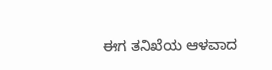ಈಗ ತನಿಖೆಯ ಆಳವಾದ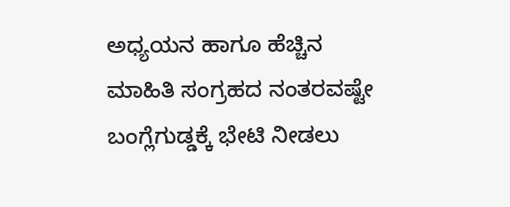ಅಧ್ಯಯನ ಹಾಗೂ ಹೆಚ್ಚಿನ ಮಾಹಿತಿ ಸಂಗ್ರಹದ ನಂತರವಷ್ಟೇ ಬಂಗ್ಲೆಗುಡ್ಡಕ್ಕೆ ಭೇಟಿ ನೀಡಲು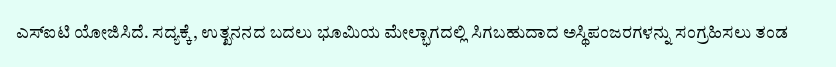ಎಸ್‌ಐಟಿ ಯೋಜಿಸಿದೆ. ಸದ್ಯಕ್ಕೆ, ಉತ್ಖನನದ ಬದಲು ಭೂಮಿಯ ಮೇಲ್ಭಾಗದಲ್ಲಿ ಸಿಗಬಹುದಾದ ಅಸ್ಥಿಪಂಜರಗಳನ್ನು ಸಂಗ್ರಹಿಸಲು ತಂಡ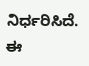ನಿರ್ಧರಿಸಿದೆ. ಈ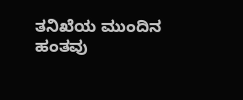ತನಿಖೆಯ ಮುಂದಿನ ಹಂತವು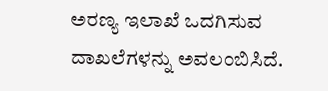ಅರಣ್ಯ ಇಲಾಖೆ ಒದಗಿಸುವ ದಾಖಲೆಗಳನ್ನು ಅವಲಂಬಿಸಿದೆ.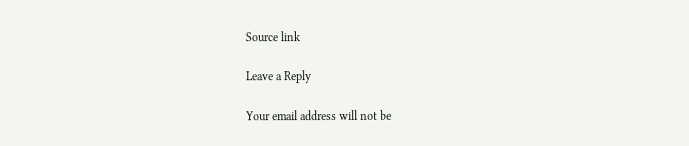Source link

Leave a Reply

Your email address will not be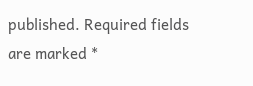published. Required fields are marked *